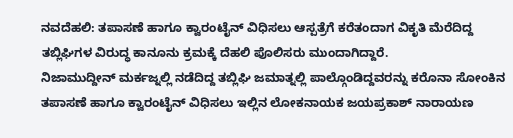ನವದೆಹಲಿ: ತಪಾಸಣೆ ಹಾಗೂ ಕ್ವಾರಂಟೈನ್ ವಿಧಿಸಲು ಆಸ್ಪತ್ರೆಗೆ ಕರೆತಂದಾಗ ವಿಕೃತಿ ಮೆರೆದಿದ್ದ ತಬ್ಲಿಘಿಗಳ ವಿರುದ್ಧ ಕಾನೂನು ಕ್ರಮಕ್ಕೆ ದೆಹಲಿ ಪೊಲಿಸರು ಮುಂದಾಗಿದ್ದಾರೆ.
ನಿಜಾಮುದ್ದೀನ್ ಮರ್ಕಜ್ನಲ್ಲಿ ನಡೆದಿದ್ದ ತಬ್ಲಿಘಿ ಜಮಾತ್ನಲ್ಲಿ ಪಾಲ್ಗೊಂಡಿದ್ದವರನ್ನು ಕರೊನಾ ಸೋಂಕಿನ ತಪಾಸಣೆ ಹಾಗೂ ಕ್ವಾರಂಟೈನ್ ವಿಧಿಸಲು ಇಲ್ಲಿನ ಲೋಕನಾಯಕ ಜಯಪ್ರಕಾಶ್ ನಾರಾಯಣ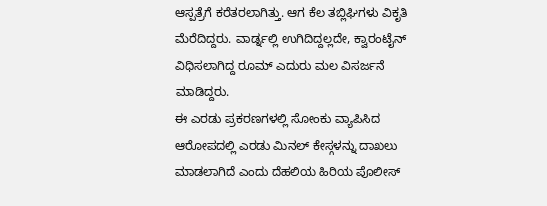ಆಸ್ಪತ್ರೆಗೆ ಕರೆತರಲಾಗಿತ್ತು. ಆಗ ಕೆಲ ತಬ್ಲಿಘಿಗಳು ವಿಕೃತಿ ಮೆರೆದಿದ್ದರು. ವಾರ್ಡ್ನಲ್ಲಿ ಉಗಿದಿದ್ದಲ್ಲದೇ, ಕ್ವಾರಂಟೈನ್ ವಿಧಿಸಲಾಗಿದ್ದ ರೂಮ್ ಎದುರು ಮಲ ವಿಸರ್ಜನೆ ಮಾಡಿದ್ದರು.
ಈ ಎರಡು ಪ್ರಕರಣಗಳಲ್ಲಿ ಸೋಂಕು ವ್ಯಾಪಿಸಿದ ಆರೋಪದಲ್ಲಿ ಎರಡು ಮಿನಲ್ ಕೇಸ್ಗಳನ್ನು ದಾಖಲು ಮಾಡಲಾಗಿದೆ ಎಂದು ದೆಹಲಿಯ ಹಿರಿಯ ಪೊಲೀಸ್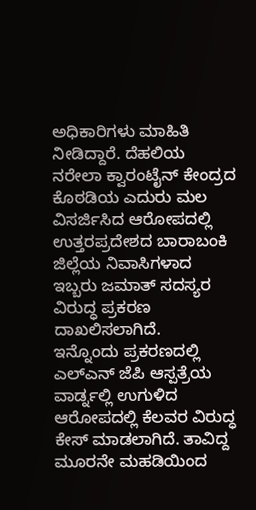ಅಧಿಕಾರಿಗಳು ಮಾಹಿತಿ ನೀಡಿದ್ದಾರೆ. ದೆಹಲಿಯ ನರೇಲಾ ಕ್ವಾರಂಟೈನ್ ಕೇಂದ್ರದ ಕೊಠಡಿಯ ಎದುರು ಮಲ ವಿಸರ್ಜಿಸಿದ ಆರೋಪದಲ್ಲಿ ಉತ್ತರಪ್ರದೇಶದ ಬಾರಾಬಂಕಿ ಜಿಲ್ಲೆಯ ನಿವಾಸಿಗಳಾದ ಇಬ್ಬರು ಜಮಾತ್ ಸದಸ್ಯರ ವಿರುದ್ಧ ಪ್ರಕರಣ ದಾಖಲಿಸಲಾಗಿದೆ.
ಇನ್ನೊಂದು ಪ್ರಕರಣದಲ್ಲಿ ಎಲ್ಎನ್ ಜೆಪಿ ಆಸ್ಪತ್ರೆಯ ವಾರ್ಡ್ನಲ್ಲಿ ಉಗುಳಿದ ಆರೋಪದಲ್ಲಿ ಕೆಲವರ ವಿರುದ್ಧ ಕೇಸ್ ಮಾಡಲಾಗಿದೆ. ತಾವಿದ್ದ ಮೂರನೇ ಮಹಡಿಯಿಂದ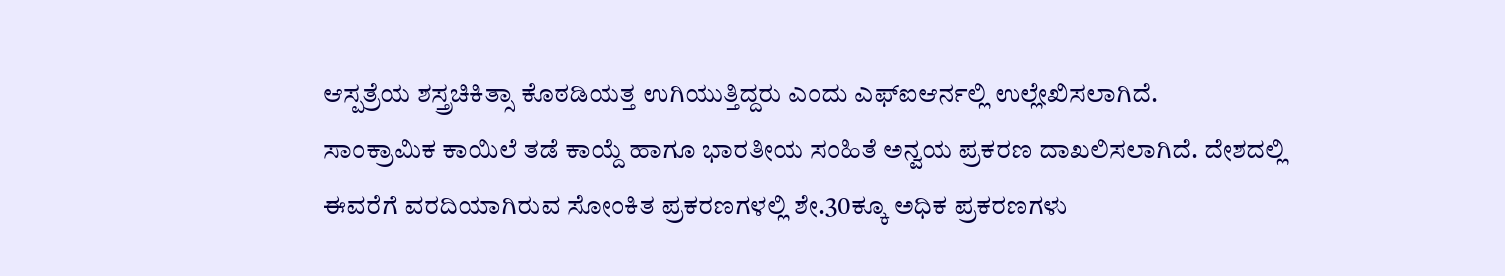ಆಸ್ಪತ್ರೆಯ ಶಸ್ತ್ರಚಿಕಿತ್ಸಾ ಕೊಠಡಿಯತ್ತ ಉಗಿಯುತ್ತಿದ್ದರು ಎಂದು ಎಫ್ಐಆರ್ನಲ್ಲಿ ಉಲ್ಲೇಖಿಸಲಾಗಿದೆ.
ಸಾಂಕ್ರಾಮಿಕ ಕಾಯಿಲೆ ತಡೆ ಕಾಯ್ದೆ ಹಾಗೂ ಭಾರತೀಯ ಸಂಹಿತೆ ಅನ್ವಯ ಪ್ರಕರಣ ದಾಖಲಿಸಲಾಗಿದೆ. ದೇಶದಲ್ಲಿ ಈವರೆಗೆ ವರದಿಯಾಗಿರುವ ಸೋಂಕಿತ ಪ್ರಕರಣಗಳಲ್ಲಿ ಶೇ.30ಕ್ಕೂ ಅಧಿಕ ಪ್ರಕರಣಗಳು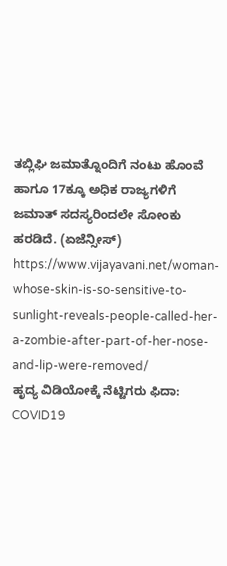ತಬ್ಲಿಘಿ ಜಮಾತ್ನೊಂದಿಗೆ ನಂಟು ಹೊಂವೆ ಹಾಗೂ 17ಕ್ಕೂ ಅಧಿಕ ರಾಜ್ಯಗಳಿಗೆ ಜಮಾತ್ ಸದಸ್ಯರಿಂದಲೇ ಸೋಂಕು ಹರಡಿದೆ. (ಏಜೆನ್ಸೀಸ್)
https://www.vijayavani.net/woman-whose-skin-is-so-sensitive-to-sunlight-reveals-people-called-her-a-zombie-after-part-of-her-nose-and-lip-were-removed/
ಹೃದ್ಯ ವಿಡಿಯೋಕ್ಕೆ ನೆಟ್ಟಿಗರು ಫಿದಾ: COVID19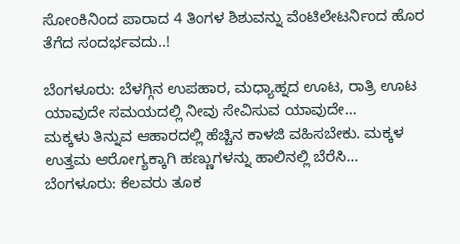ಸೋಂಕಿನಿಂದ ಪಾರಾದ 4 ತಿಂಗಳ ಶಿಶುವನ್ನು ವೆಂಟಿಲೇಟರ್ನಿಂದ ಹೊರ ತೆಗೆದ ಸಂದರ್ಭವದು..!

ಬೆಂಗಳೂರು: ಬೆಳಗ್ಗಿನ ಉಪಹಾರ, ಮಧ್ಯಾಹ್ನದ ಊಟ, ರಾತ್ರಿ ಊಟ ಯಾವುದೇ ಸಮಯದಲ್ಲಿ ನೀವು ಸೇವಿಸುವ ಯಾವುದೇ…
ಮಕ್ಕಳು ತಿನ್ನುವ ಆಹಾರದಲ್ಲಿ ಹೆಚ್ಚಿನ ಕಾಳಜಿ ವಹಿಸಬೇಕು. ಮಕ್ಕಳ ಉತ್ತಮ ಆರೋಗ್ಯಕ್ಕಾಗಿ ಹಣ್ಣುಗಳನ್ನು ಹಾಲಿನಲ್ಲಿ ಬೆರೆಸಿ…
ಬೆಂಗಳೂರು: ಕೆಲವರು ತೂಕ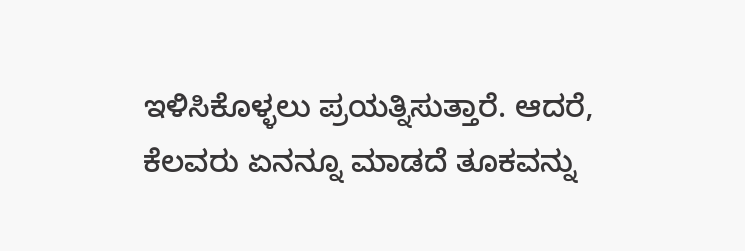ಇಳಿಸಿಕೊಳ್ಳಲು ಪ್ರಯತ್ನಿಸುತ್ತಾರೆ. ಆದರೆ, ಕೆಲವರು ಏನನ್ನೂ ಮಾಡದೆ ತೂಕವನ್ನು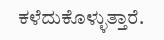ಕಳೆದುಕೊಳ್ಳುತ್ತಾರೆ.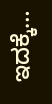ಇದಕ್ಕೆ…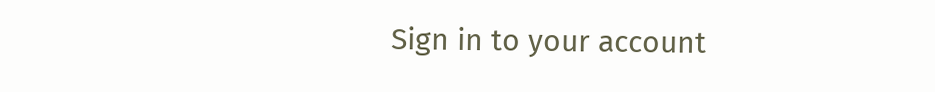Sign in to your account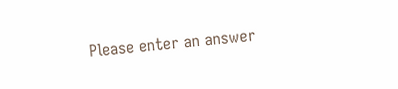Please enter an answer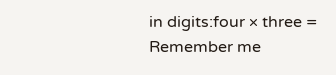in digits:four × three =
Remember me